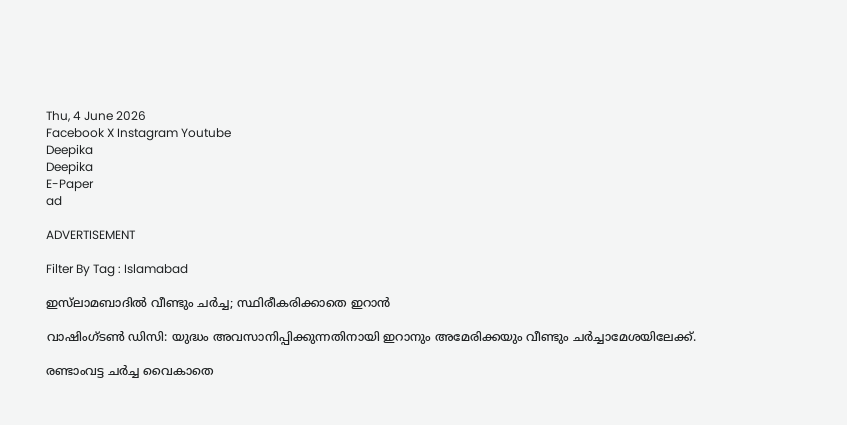Thu, 4 June 2026
Facebook X Instagram Youtube
Deepika
Deepika
E-Paper
ad

ADVERTISEMENT

Filter By Tag : Islamabad

ഇസ്‌ലാമബാദിൽ വീണ്ടും ചർച്ച; സ്ഥിരീകരിക്കാതെ ഇറാൻ

വാഷിംഗ്ടൺ ഡിസി: യുദ്ധം അവസാനിപ്പിക്കുന്നതിനായി ഇറാനും അമേരിക്കയും വീണ്ടും ചർച്ചാമേശയിലേക്ക്.

രണ്ടാംവട്ട ചർച്ച വൈകാതെ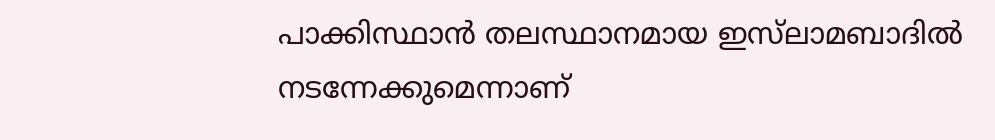പാക്കിസ്ഥാൻ തലസ്ഥാനമായ ഇസ്‌ലാമബാദിൽ നടന്നേക്കുമെന്നാണ്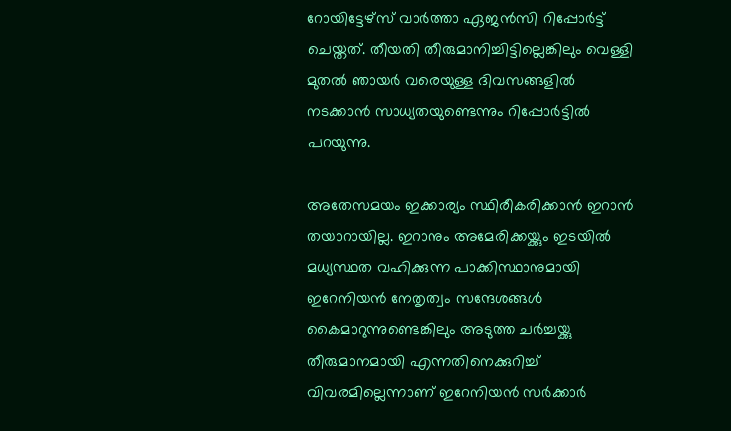റോയിട്ടേഴ്സ് വാർത്താ ഏജൻസി റിപ്പോർട്ട് ചെയ്തത്. തീയതി തീരുമാനിച്ചിട്ടില്ലെങ്കിലും വെള്ളി മുതൽ ഞായർ വരെയുള്ള ദിവസങ്ങളിൽ നടക്കാൻ സാധ്യതയുണ്ടെന്നും റിപ്പോർട്ടിൽ പറയുന്നു.

അതേസമയം ഇക്കാര്യം സ്ഥിരീകരിക്കാൻ ഇറാൻ തയാറായില്ല. ഇറാനും അമേരിക്കയ്ക്കും ഇടയിൽ മധ്യസ്ഥത വഹിക്കുന്ന പാക്കിസ്ഥാനുമായി ഇറേനിയൻ നേതൃത്വം സന്ദേശങ്ങൾ കൈമാറുന്നുണ്ടെങ്കിലും അടുത്ത ചർച്ചയ്ക്കു തീരുമാനമായി എന്നതിനെക്കുറിച്ച് വിവരമില്ലെന്നാണ് ഇറേനിയൻ സർക്കാർ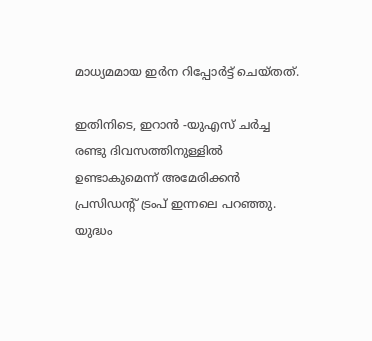മാധ്യമമായ ഇർന റിപ്പോർട്ട് ചെയ്തത്.

ഇതിനിടെ, ഇറാൻ -യുഎസ് ചർച്ച രണ്ടു ദിവസത്തിനുള്ളിൽ ഉണ്ടാകുമെന്ന് അമേരിക്കൻ പ്രസിഡന്‍റ് ട്രംപ് ഇന്നലെ പറഞ്ഞു. യുദ്ധം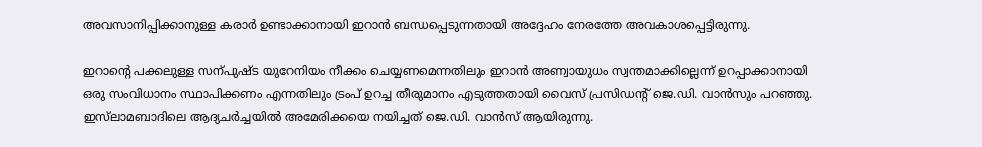അവസാനിപ്പിക്കാനുള്ള കരാർ ഉണ്ടാക്കാനായി ഇറാൻ ബന്ധപ്പെടുന്നതായി അദ്ദേഹം നേരത്തേ അവകാശപ്പെട്ടിരുന്നു.

ഇറാന്‍റെ പക്കലുള്ള സന്പുഷ്ട യുറേനിയം നീക്കം ചെയ്യണമെന്നതിലും ഇറാൻ അണ്വായുധം സ്വന്തമാക്കില്ലെന്ന് ഉറപ്പാക്കാനായി ഒരു സംവിധാനം സ്ഥാപിക്കണം എന്നതിലും ട്രംപ് ഉറച്ച തീരുമാനം എടുത്തതായി വൈസ് പ്രസിഡന്‍റ് ജെ.ഡി. വാൻസും പറഞ്ഞു. ഇസ്‌ലാമബാദിലെ ആദ്യചർച്ചയിൽ അമേരിക്കയെ നയിച്ചത് ജെ.ഡി. വാൻസ് ആയിരുന്നു.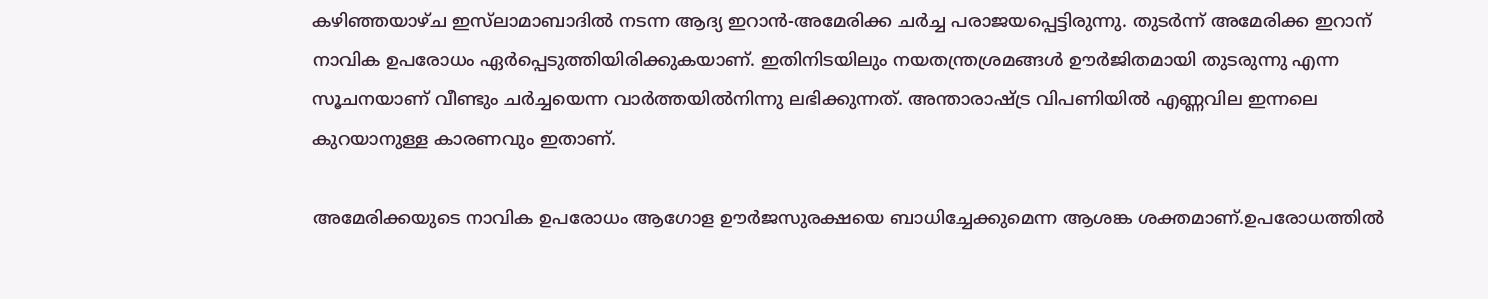കഴിഞ്ഞയാഴ്ച ഇസ്‌ലാമാബാദിൽ നടന്ന ആദ്യ ഇറാൻ-അമേരിക്ക ചർച്ച പരാജയപ്പെട്ടിരുന്നു. തുടർന്ന് അമേരിക്ക ഇറാന് നാവിക ഉപരോധം ഏർപ്പെടുത്തിയിരിക്കുകയാണ്. ഇതിനിടയിലും നയതന്ത്രശ്രമങ്ങൾ ഊർജിതമായി തുടരുന്നു എന്ന സൂചനയാണ് വീണ്ടും ചർച്ചയെന്ന വാർത്തയിൽനിന്നു ലഭിക്കുന്നത്. അന്താരാഷ്‌ട്ര വിപണിയിൽ എണ്ണവില ഇന്നലെ കുറയാനുള്ള കാരണവും ഇതാണ്.

അമേരിക്കയുടെ നാവിക ഉപരോധം ആഗോള ഊർജസുരക്ഷയെ ബാധിച്ചേക്കുമെന്ന ആശങ്ക ശക്തമാണ്.ഉപരോധത്തിൽ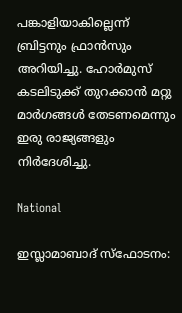പങ്കാളിയാകില്ലെന്ന് ബ്രിട്ടനും ഫ്രാൻസും അറിയിച്ചു. ഹോർമുസ് കടലിടുക്ക് തുറക്കാൻ മറ്റു മാർഗങ്ങൾ തേടണമെന്നും ഇരു രാജ്യങ്ങളും നിർദേശിച്ചു.

National

ഇസ്ലാമാബാദ് സ്ഫോടനം: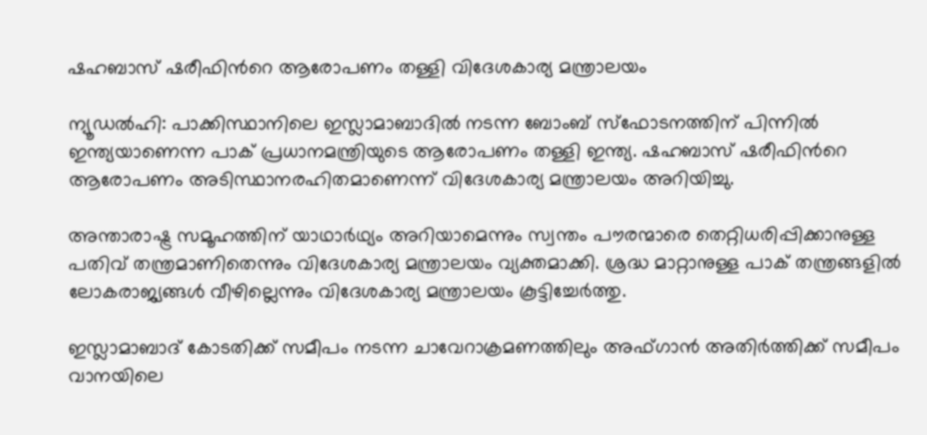ഷഹബാസ് ഷരീഫിന്‍റെ ആരോപണം തള്ളി വിദേശകാര്യ മന്ത്രാലയം

ന്യൂഡൽഹി: പാക്കിസ്ഥാനിലെ ഇസ്ലാമാബാദിൽ നടന്ന ബോംബ് സ്ഫോടനത്തിന് പിന്നില്‍ ഇന്ത്യയാണെന്ന പാക് പ്രധാനമന്ത്രിയുടെ ആരോപണം തള്ളി ഇന്ത്യ. ഷഹബാസ് ഷരീഫിന്‍റെ ആരോപണം അടിസ്ഥാനരഹിതമാണെന്ന് വിദേശകാര്യ മന്ത്രാലയം അറിയിച്ചു.

അന്താരാഷ്ട്ര സമൂഹത്തിന് യാഥാർഥ്യം അറിയാമെന്നും സ്വന്തം പൗരന്മാരെ തെറ്റിധരിപ്പിക്കാനുള്ള പതിവ് തന്ത്രമാണിതെന്നും വിദേശകാര്യ മന്ത്രാലയം വ്യക്തമാക്കി. ശ്രദ്ധ മാറ്റാനുള്ള പാക് തന്ത്രങ്ങളിൽ ലോകരാജ്യങ്ങൾ വീഴില്ലെന്നും വിദേശകാര്യ മന്ത്രാലയം കൂട്ടിച്ചേർത്തു.

ഇസ്ലാമാബാദ് കോടതിക്ക് സമീപം നടന്ന ചാവേറാക്രമണത്തിലും അഫ്ഗാൻ അതിർത്തിക്ക് സമീപം വാനയിലെ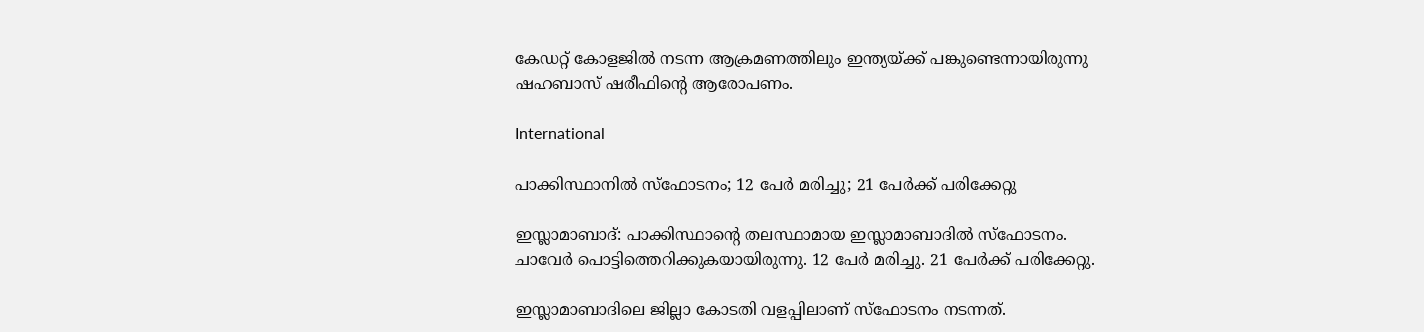കേഡറ്റ് കോളജിൽ നടന്ന ആക്രമണത്തിലും ഇന്ത്യയ്ക്ക് പങ്കുണ്ടെന്നായിരുന്നു ഷഹബാസ് ഷരീഫിന്‍റെ ആരോപണം.

International

പാക്കിസ്ഥാനിൽ സ്ഫോടനം; 12 പേർ മരിച്ചു; 21 പേർക്ക് പരിക്കേറ്റു

ഇസ്ലാമാബാദ്: പാക്കിസ്ഥാന്‍റെ തലസ്ഥാമായ ഇസ്ലാമാബാദിൽ സ്ഫോടനം. ചാവേർ പൊട്ടിത്തെറിക്കുകയായിരുന്നു. 12 പേർ മരിച്ചു. 21 പേർക്ക് പരിക്കേറ്റു.

ഇസ്ലാമാബാദിലെ ജില്ലാ കോടതി വളപ്പിലാണ് സ്ഫോടനം നടന്നത്.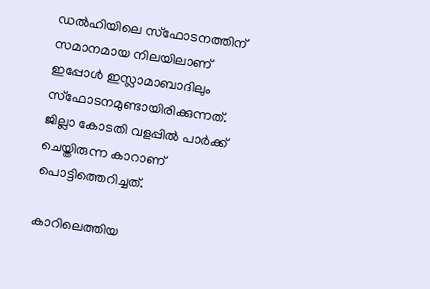ഡൽഹിയിലെ സ്ഫോടനത്തിന് സമാനമായ നിലയിലാണ് ഇപ്പോള്‍ ഇസ്ലാമാബാദിലും സ്ഫോടനമുണ്ടായിരിക്കുന്നത്. ജില്ലാ കോടതി വളപ്പിൽ പാര്‍ക്ക് ചെയ്തിരുന്ന കാറാണ് പൊട്ടിത്തെറിച്ചത്.

കാറിലെത്തിയ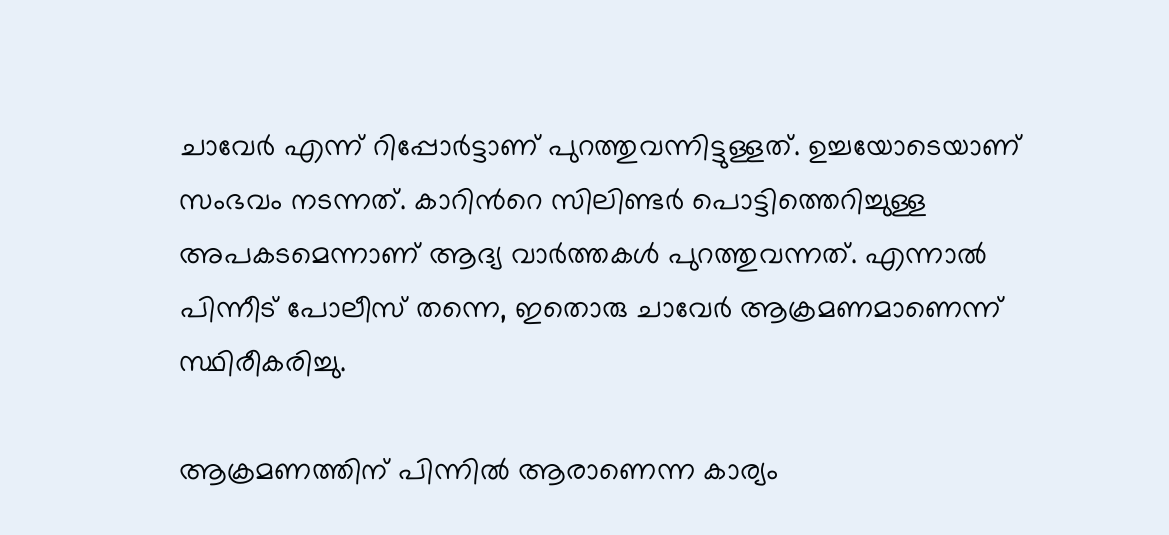ചാവേർ എന്ന് റിപ്പോർട്ടാണ് പുറത്തുവന്നിട്ടുള്ളത്. ഉച്ചയോടെയാണ് സംഭവം നടന്നത്. കാറിന്‍റെ സിലിണ്ടര്‍ പൊട്ടിത്തെറിച്ചുള്ള അപകടമെന്നാണ് ആദ്യ വാര്‍ത്തകള്‍ പുറത്തുവന്നത്. എന്നാൽ പിന്നീട് പോലീസ് തന്നെ, ഇതൊരു ചാവേര്‍ ആക്രമണമാണെന്ന് സ്ഥിരീകരിച്ചു.

ആക്രമണത്തിന് പിന്നിൽ ആരാണെന്ന കാര്യം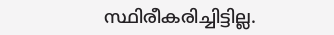സ്ഥിരീകരിച്ചിട്ടില്ല.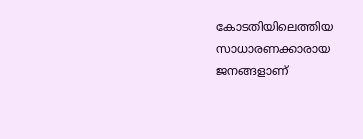കോടതിയിലെത്തിയ സാധാരണക്കാരായ ജനങ്ങളാണ്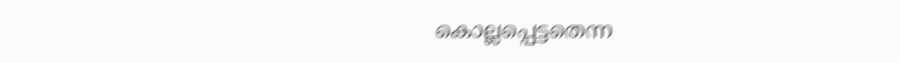കൊല്ലപ്പെട്ടതെന്ന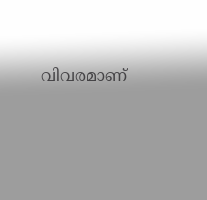വിവരമാണ്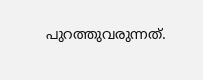പുറത്തുവരുന്നത്.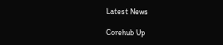Latest News

Corehub Up